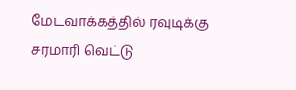மேடவாக்கத்தில் ரவுடிக்கு சரமாரி வெட்டு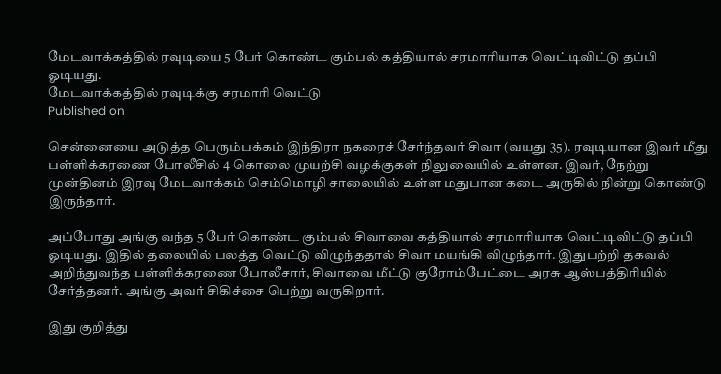மேடவாக்கத்தில் ரவுடியை 5 பேர் கொண்ட கும்பல் கத்தியால் சரமாரியாக வெட்டிவிட்டு தப்பி ஓடியது.
மேடவாக்கத்தில் ரவுடிக்கு சரமாரி வெட்டு
Published on

சென்னையை அடுத்த பெரும்பக்கம் இந்திரா நகரைச் சேர்ந்தவர் சிவா (வயது 35). ரவுடியான இவர் மீது பள்ளிக்கரணை போலீசில் 4 கொலை முயற்சி வழக்குகள் நிலுவையில் உள்ளன. இவர், நேற்று முன்தினம் இரவு மேடவாக்கம் செம்மொழி சாலையில் உள்ள மதுபான கடை அருகில் நின்று கொண்டு இருந்தார்.

அப்போது அங்கு வந்த 5 பேர் கொண்ட கும்பல் சிவாவை கத்தியால் சரமாரியாக வெட்டிவிட்டு தப்பி ஓடியது. இதில் தலையில் பலத்த வெட்டு விழுந்ததால் சிவா மயங்கி விழுந்தார். இதுபற்றி தகவல் அறிந்துவந்த பள்ளிக்கரணை போலீசார், சிவாவை மீட்டு குரோம்பேட்டை அரசு ஆஸ்பத்திரியில் சேர்த்தனர். அங்கு அவர் சிகிச்சை பெற்று வருகிறார்.

இது குறித்து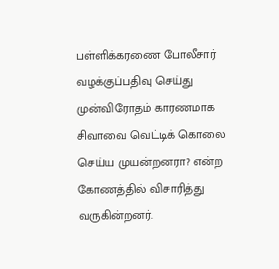பள்ளிக்கரணை போலீசார் வழக்குப்பதிவு செய்து முன்விரோதம் காரணமாக சிவாவை வெட்டிக் கொலை செய்ய முயன்றனரா? என்ற கோணத்தில் விசாரித்து வருகின்றனர்.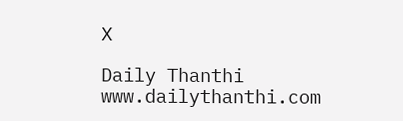X

Daily Thanthi
www.dailythanthi.com